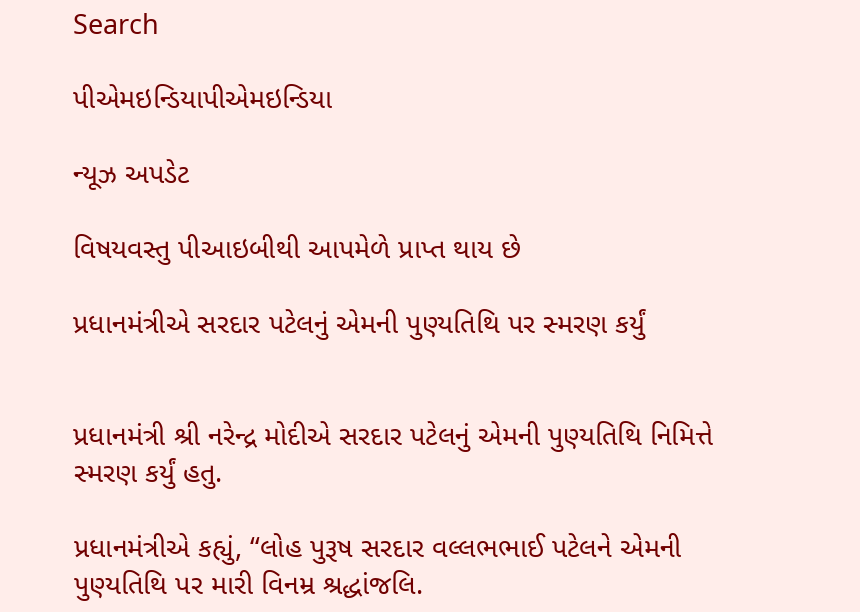Search

પીએમઇન્ડિયાપીએમઇન્ડિયા

ન્યૂઝ અપડેટ

વિષયવસ્તુ પીઆઇબીથી આપમેળે પ્રાપ્ત થાય છે

પ્રધાનમંત્રીએ સરદાર પટેલનું એમની પુણ્યતિથિ પર સ્મરણ કર્યું


પ્રધાનમંત્રી શ્રી નરેન્દ્ર મોદીએ સરદાર પટેલનું એમની પુણ્યતિથિ નિમિત્તે સ્મરણ કર્યું હતુ.

પ્રધાનમંત્રીએ કહ્યું, “લોહ પુરૂષ સરદાર વલ્લભભાઈ પટેલને એમની પુણ્યતિથિ પર મારી વિનમ્ર શ્રદ્ધાંજલિ.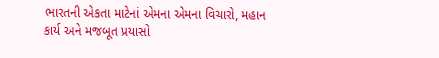ભારતની એકતા માટેનાં એમના એમના વિચારો, મહાન કાર્ય અને મજબૂત પ્રયાસો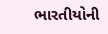ભારતીયોની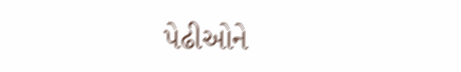પેઢીઓને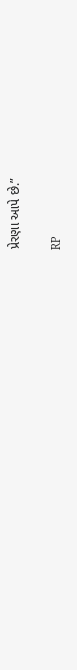પ્રેરણા આપે છે.”

RP